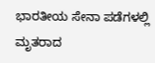ಭಾರತೀಯ ಸೇನಾ ಪಡೆಗಳಲ್ಲಿ ಮೃತರಾದ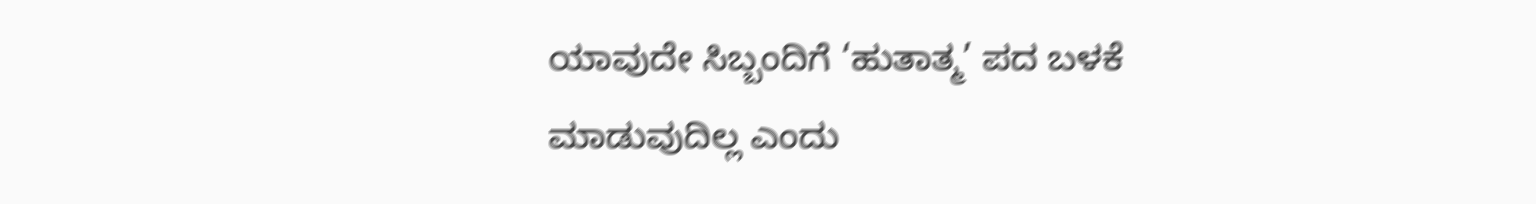ಯಾವುದೇ ಸಿಬ್ಬಂದಿಗೆ ‘ಹುತಾತ್ಮ’ ಪದ ಬಳಕೆ ಮಾಡುವುದಿಲ್ಲ ಎಂದು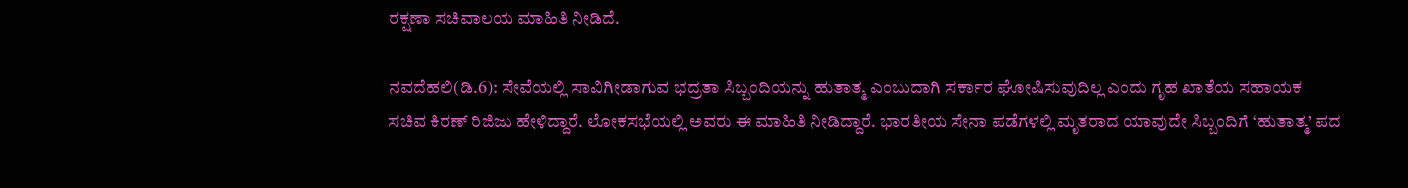ರಕ್ಷಣಾ ಸಚಿವಾಲಯ ಮಾಹಿತಿ ನೀಡಿದೆ.

ನವದೆಹಲಿ(ಡಿ.6): ಸೇವೆಯಲ್ಲಿ ಸಾವಿಗೀಡಾಗುವ ಭದ್ರತಾ ಸಿಬ್ಬಂದಿಯನ್ನು ಹುತಾತ್ಮ ಎಂಬುದಾಗಿ ಸರ್ಕಾರ ಘೋಷಿಸುವುದಿಲ್ಲ ಎಂದು ಗೃಹ ಖಾತೆಯ ಸಹಾಯಕ ಸಚಿವ ಕಿರಣ್ ರಿಜಿಜು ಹೇಳಿದ್ದಾರೆ. ಲೋಕಸಭೆಯಲ್ಲಿ ಅವರು ಈ ಮಾಹಿತಿ ನೀಡಿದ್ದಾರೆ. ಭಾರತೀಯ ಸೇನಾ ಪಡೆಗಳಲ್ಲಿ ಮೃತರಾದ ಯಾವುದೇ ಸಿಬ್ಬಂದಿಗೆ ‘ಹುತಾತ್ಮ’ ಪದ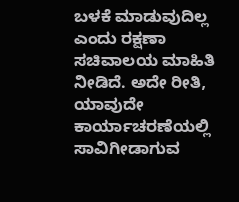ಬಳಕೆ ಮಾಡುವುದಿಲ್ಲ ಎಂದು ರಕ್ಷಣಾ ಸಚಿವಾಲಯ ಮಾಹಿತಿ ನೀಡಿದೆ. ಅದೇ ರೀತಿ, ಯಾವುದೇ ಕಾರ್ಯಾಚರಣೆಯಲ್ಲಿ ಸಾವಿಗೀಡಾಗುವ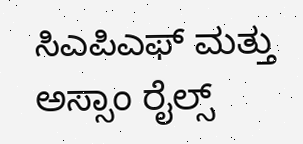ಸಿಎಪಿಎಫ್ ಮತ್ತು ಅಸ್ಸಾಂ ರೈಲ್ಸ್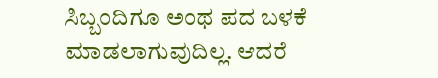ಸಿಬ್ಬಂದಿಗೂ ಅಂಥ ಪದ ಬಳಕೆ ಮಾಡಲಾಗುವುದಿಲ್ಲ. ಆದರೆ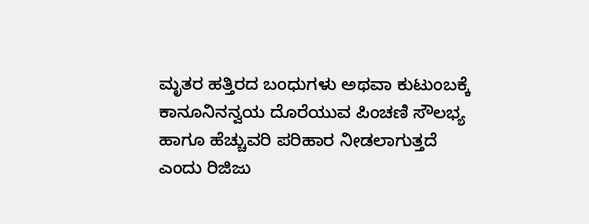ಮೃತರ ಹತ್ತಿರದ ಬಂಧುಗಳು ಅಥವಾ ಕುಟುಂಬಕ್ಕೆ ಕಾನೂನಿನನ್ವಯ ದೊರೆಯುವ ಪಿಂಚಣಿ ಸೌಲಭ್ಯ ಹಾಗೂ ಹೆಚ್ಚುವರಿ ಪರಿಹಾರ ನೀಡಲಾಗುತ್ತದೆ ಎಂದು ರಿಜಿಜು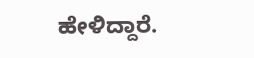ಹೇಳಿದ್ದಾರೆ.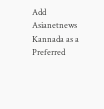Add Asianetnews Kannada as a Preferred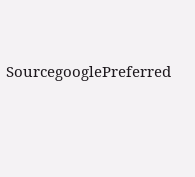SourcegooglePreferred